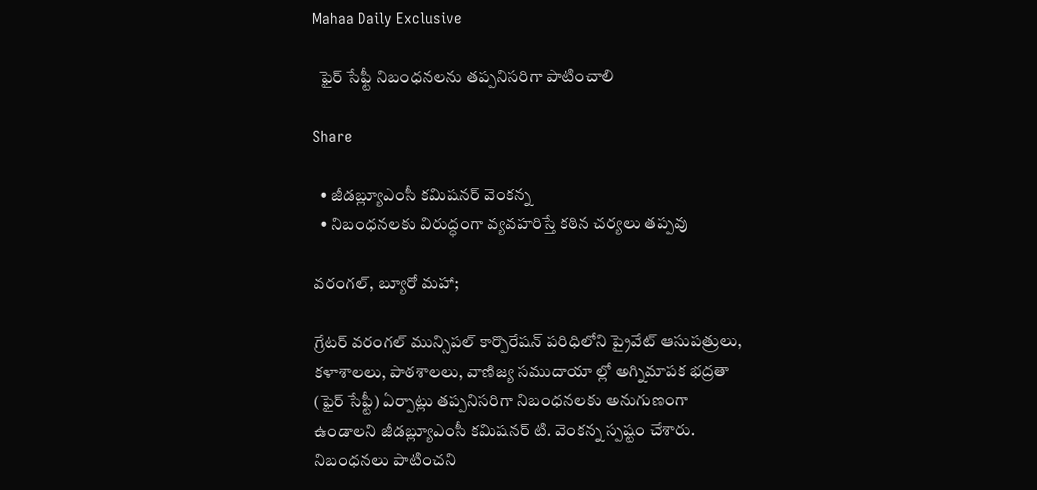Mahaa Daily Exclusive

  ఫైర్ సేఫ్టీ నిబంధనలను తప్పనిసరిగా పాటించాలి

Share

  • జీడబ్ల్యూఎంసీ కమిషనర్ వెంకన్న
  • నిబంధనలకు విరుద్ధంగా వ్యవహరిస్తే కఠిన చర్యలు తప్పవు

వరంగల్, బ్యూరో మహా;

గ్రేటర్ వరంగల్ మున్సిపల్ కార్పొరేషన్ పరిధిలోని ప్రైవేట్ ఆసుపత్రులు, కళాశాలలు, పాఠశాలలు, వాణిజ్య సముదాయా ల్లో అగ్నిమాపక భద్రతా (ఫైర్ సేఫ్టీ) ఏర్పాట్లు తప్పనిసరిగా నిబంధనలకు అనుగుణంగా ఉండాలని జీడబ్ల్యూఎంసీ కమిషనర్ టి. వెంకన్న స్పష్టం చేశారు. నిబంధనలు పాటించని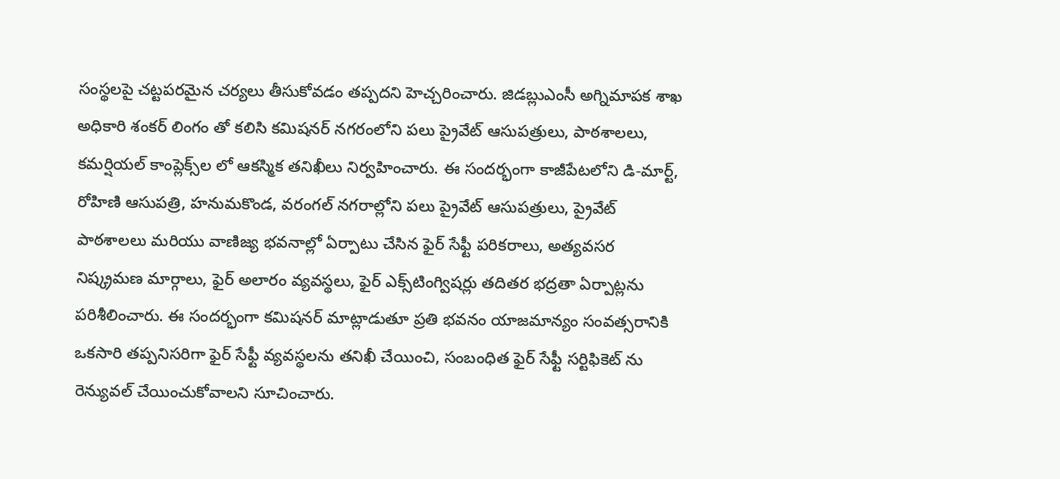సంస్థలపై చట్టపరమైన చర్యలు తీసుకోవడం తప్పదని హెచ్చరించారు. జిడబ్లుఎంసీ అగ్నిమాపక శాఖ అధికారి శంకర్ లింగం తో కలిసి కమిషనర్ నగరంలోని పలు ప్రైవేట్ ఆసుపత్రులు, పాఠశాలలు, కమర్షియల్ కాంప్లెక్స్‌ల లో ఆకస్మిక తనిఖీలు నిర్వహించారు. ఈ సందర్భంగా కాజీపేటలోని డి-మార్ట్, రోహిణి ఆసుపత్రి, హనుమకొండ, వరంగల్ నగరాల్లోని పలు ప్రైవేట్ ఆసుపత్రులు, ప్రైవేట్ పాఠశాలలు మరియు వాణిజ్య భవనాల్లో ఏర్పాటు చేసిన ఫైర్ సేఫ్టీ పరికరాలు, అత్యవసర నిష్క్రమణ మార్గాలు, ఫైర్ అలారం వ్యవస్థలు, ఫైర్ ఎక్స్‌టింగ్విషర్లు తదితర భద్రతా ఏర్పాట్లను పరిశీలించారు. ఈ సందర్భంగా కమిషనర్ మాట్లాడుతూ ప్రతి భవనం యాజమాన్యం సంవత్సరానికి ఒకసారి తప్పనిసరిగా ఫైర్ సేఫ్టీ వ్యవస్థలను తనిఖీ చేయించి, సంబంధిత ఫైర్ సేఫ్టీ సర్టిఫికెట్‌ ను రెన్యువల్ చేయించుకోవాలని సూచించారు.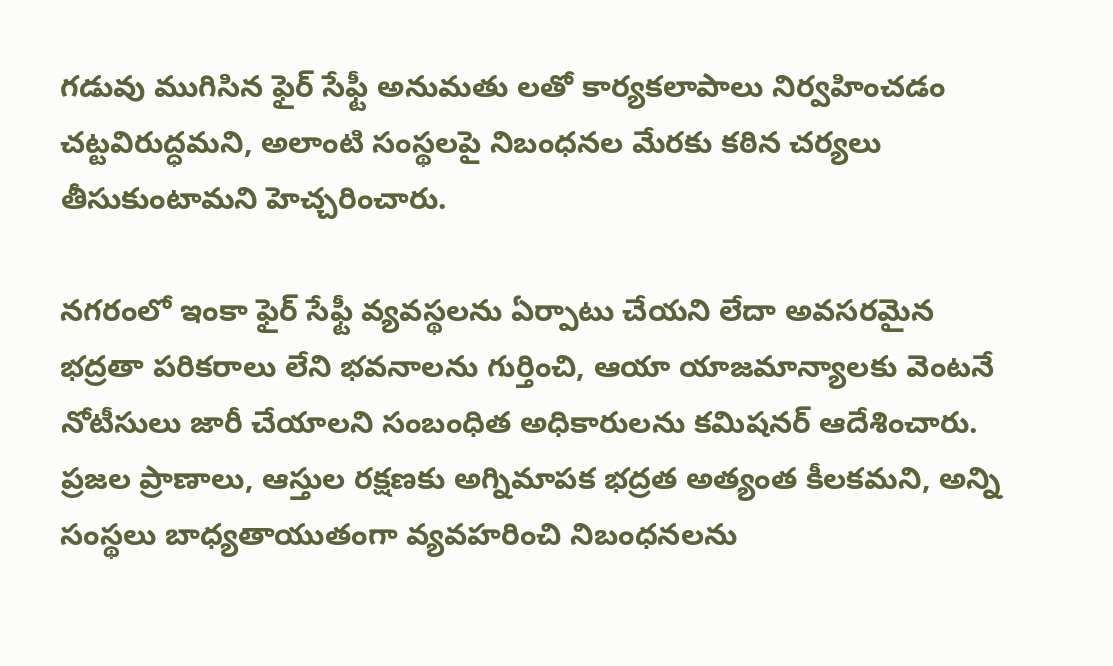గడువు ముగిసిన ఫైర్ సేఫ్టీ అనుమతు లతో కార్యకలాపాలు నిర్వహించడం చట్టవిరుద్ధమని, అలాంటి సంస్థలపై నిబంధనల మేరకు కఠిన చర్యలు తీసుకుంటామని హెచ్చరించారు.

నగరంలో ఇంకా ఫైర్ సేఫ్టీ వ్యవస్థలను ఏర్పాటు చేయని లేదా అవసరమైన భద్రతా పరికరాలు లేని భవనాలను గుర్తించి, ఆయా యాజమాన్యాలకు వెంటనే నోటీసులు జారీ చేయాలని సంబంధిత అధికారులను కమిషనర్ ఆదేశించారు. ప్రజల ప్రాణాలు, ఆస్తుల రక్షణకు అగ్నిమాపక భద్రత అత్యంత కీలకమని, అన్ని సంస్థలు బాధ్యతాయుతంగా వ్యవహరించి నిబంధనలను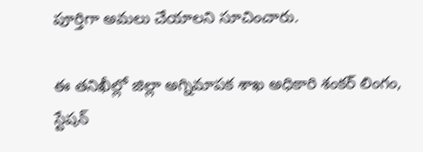పూర్తిగా అమలు చేయాలని సూచించారు.

ఈ తనిఖీల్లో జిల్లా అగ్నిమాపక శాఖ అధికారి శంకర్ లింగం, స్టేషన్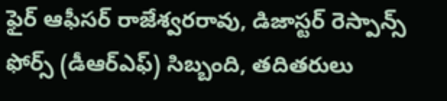ఫైర్ ఆఫీసర్ రాజేశ్వరరావు, డిజాస్టర్ రెస్పాన్స్ ఫోర్స్ (డీఆర్‌ఎఫ్) సిబ్బంది, తదితరులు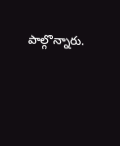పాల్గొన్నారు.